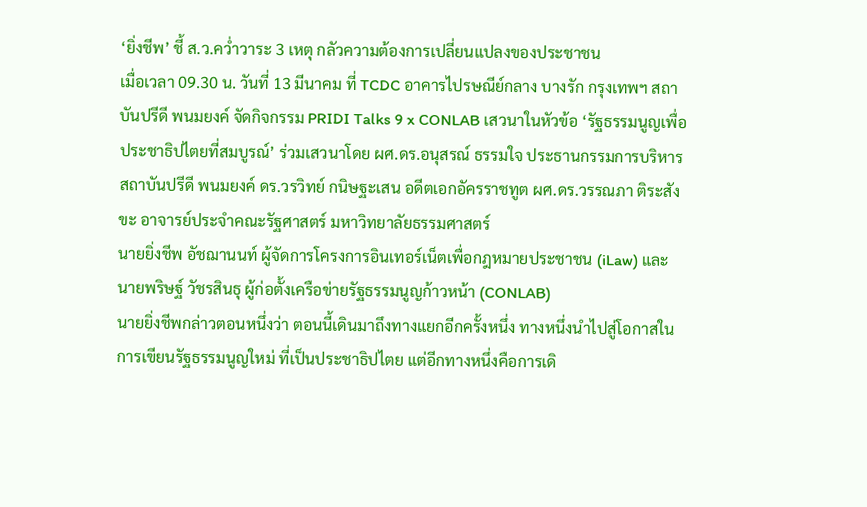‘ยิ่งชีพ’ ชี้ ส.ว.คว่ำวาระ 3 เหตุ กลัวความต้องการเปลี่ยนแปลงของประชาชน
เมื่อเวลา 09.30 น. วันที่ 13 มีนาคม ที่ TCDC อาคารไปรษณีย์กลาง บางรัก กรุงเทพฯ สถาบันปรีดี พนมยงค์ จัดกิจกรรม PRIDI Talks 9 x CONLAB เสวนาในหัวข้อ ‘รัฐธรรมนูญเพื่อประชาธิปไตยที่สมบูรณ์’ ร่วมเสวนาโดย ผศ.ดร.อนุสรณ์ ธรรมใจ ประธานกรรมการบริหารสถาบันปรีดี พนมยงค์ ดร.วรวิทย์ กนิษฐะเสน อดีตเอกอัครราชทูต ผศ.ดร.วรรณภา ติระสังขะ อาจารย์ประจำคณะรัฐศาสตร์ มหาวิทยาลัยธรรมศาสตร์
นายยิ่งชีพ อัชฌานนท์ ผู้จัดการโครงการอินเทอร์เน็ตเพื่อกฎหมายประชาชน (iLaw) และ นายพริษฐ์ วัชรสินธุ ผู้ก่อตั้งเครือข่ายรัฐธรรมนูญก้าวหน้า (CONLAB)
นายยิ่งชีพกล่าวตอนหนึ่งว่า ตอนนี้เดินมาถึงทางแยกอีกครั้งหนึ่ง ทางหนึ่งนำไปสู่โอกาสในการเขียนรัฐธรรมนูญใหม่ ที่เป็นประชาธิปไตย แต่อีกทางหนึ่งคือการเดิ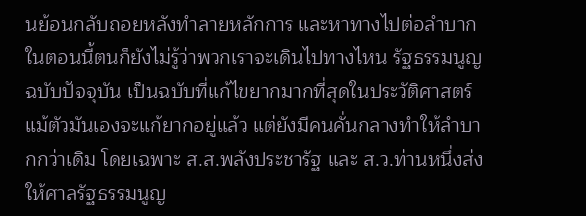นย้อนกลับถอยหลังทำลายหลักการ และหาทางไปต่อลำบาก ในตอนนี้ตนก็ยังไม่รู้ว่าพวกเราจะเดินไปทางไหน รัฐธรรมนูญฉบับปัจจุบัน เป็นฉบับที่แก้ไขยากมากที่สุดในประวัติศาสตร์ แม้ตัวมันเองจะแก้ยากอยู่แล้ว แต่ยังมีคนคั่นกลางทำให้ลำบากกว่าเดิม โดยเฉพาะ ส.ส.พลังประชารัฐ และ ส.ว.ท่านหนึ่งส่งให้ศาลรัฐธรรมนูญ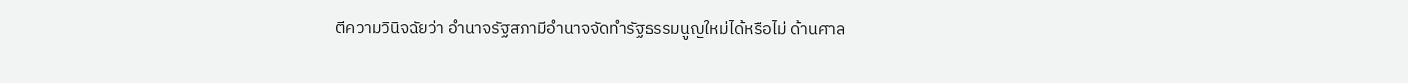ตีความวินิจฉัยว่า อำนาจรัฐสภามีอำนาจจัดทำรัฐธรรมนูญใหม่ได้หรือไม่ ด้านศาล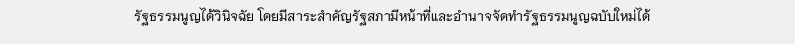รัฐธรรมนูญได้วินิจฉัย โดยมีสาระสำคัญรัฐสภามีหน้าที่และอำนาจจัดทำรัฐธรรมนูญฉบับใหม่ได้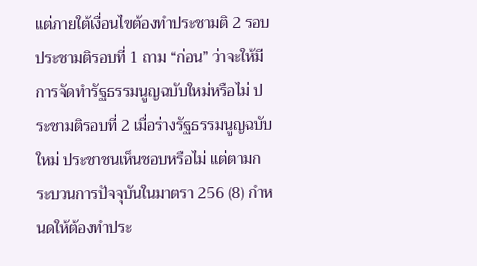แต่ภายใต้เงื่อนไขต้องทำประชามติ 2 รอบ
ประชามติรอบที่ 1 ถาม “ก่อน” ว่าจะให้มีการจัดทำรัฐธรรมนูญฉบับใหม่หรือไม่ ประชามติรอบที่ 2 เมื่อร่างรัฐธรรมนูญฉบับใหม่ ประชาชนเห็นชอบหรือไม่ แต่ตามกระบวนการปัจจุบันในมาตรา 256 (8) กำหนดให้ต้องทำประ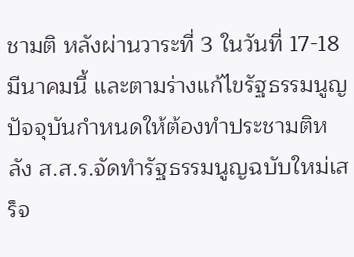ชามติ หลังผ่านวาระที่ 3 ในวันที่ 17-18 มีนาคมนี้ และตามร่างแก้ไขรัฐธรรมนูญปัจจุบันกำหนดให้ต้องทำประชามติหลัง ส.ส.ร.จัดทำรัฐธรรมนูญฉบับใหม่เสร็จ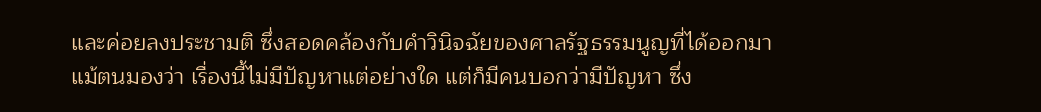และค่อยลงประชามติ ซึ่งสอดคล้องกับคำวินิจฉัยของศาลรัฐธรรมนูญที่ได้ออกมา
แม้ตนมองว่า เรื่องนี้ไม่มีปัญหาแต่อย่างใด แต่ก็มีคนบอกว่ามีปัญหา ซึ่ง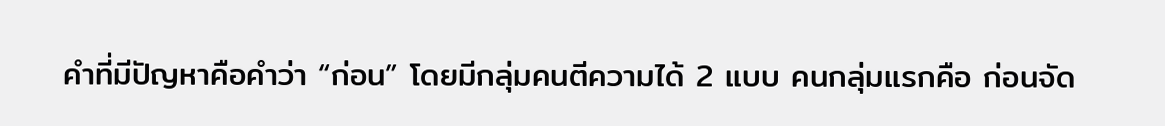คำที่มีปัญหาคือคำว่า “ก่อน” โดยมีกลุ่มคนตีความได้ 2 แบบ คนกลุ่มแรกคือ ก่อนจัด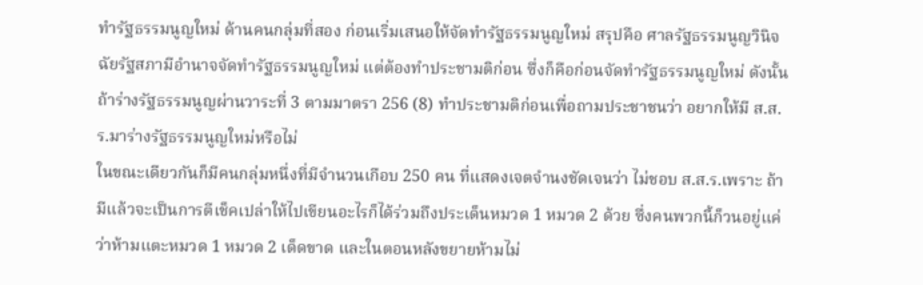ทำรัฐธรรมนูญใหม่ ด้านคนกลุ่มที่สอง ก่อนเริ่มเสนอให้จัดทำรัฐธรรมนูญใหม่ สรุปคือ ศาลรัฐธรรมนูญวินิจฉัยรัฐสภามีอำนาจจัดทำรัฐธรรมนูญใหม่ แต่ต้องทำประชามติก่อน ซึ่งก็คือก่อนจัดทำรัฐธรรมนูญใหม่ ดังนั้น ถ้าร่างรัฐธรรมนูญผ่านวาระที่ 3 ตามมาตรา 256 (8) ทำประชามติก่อนเพื่อถามประชาชนว่า อยากให้มี ส.ส.ร.มาร่างรัฐธรรมนูญใหม่หรือไม่
ในขณะเดียวกันก็มีคนกลุ่มหนึ่งที่มีจำนวนเกือบ 250 คน ที่แสดงเจตจำนงชัดเจนว่า ไม่ชอบ ส.ส.ร.เพราะ ถ้ามีแล้วจะเป็นการตีเช็คเปล่าให้ไปเขียนอะไรก็ได้ร่วมถึงประเด็นหมวด 1 หมวด 2 ด้วย ซึ่งคนพวกนี้ก็วนอยู่แค่ว่าห้ามแตะหมวด 1 หมวด 2 เด็ดขาด และในตอนหลังขยายห้ามไม่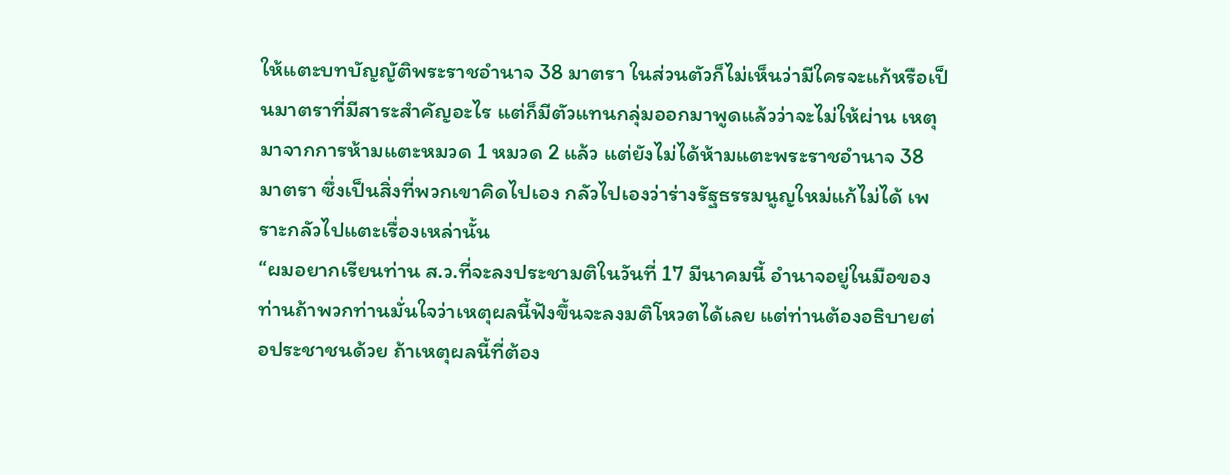ให้แตะบทบัญญัติพระราชอำนาจ 38 มาตรา ในส่วนตัวก็ไม่เห็นว่ามีใครจะแก้หรือเป็นมาตราที่มีสาระสำคัญอะไร แต่ก็มีตัวแทนกลุ่มออกมาพูดแล้วว่าจะไม่ให้ผ่าน เหตุมาจากการห้ามแตะหมวด 1 หมวด 2 แล้ว แต่ยังไม่ได้ห้ามแตะพระราชอำนาจ 38 มาตรา ซึ่งเป็นสิ่งที่พวกเขาคิดไปเอง กลัวไปเองว่าร่างรัฐธรรมนูญใหม่แก้ไม่ได้ เพราะกลัวไปแตะเรื่องเหล่านั้น
“ผมอยากเรียนท่าน ส.ว.ที่จะลงประชามติในวันที่ 17 มีนาคมนี้ อำนาจอยู่ในมือของท่านถ้าพวกท่านมั่นใจว่าเหตุผลนี้ฟังขึ้นจะลงมติโหวตได้เลย แต่ท่านต้องอธิบายต่อประชาชนด้วย ถ้าเหตุผลนี้ที่ต้อง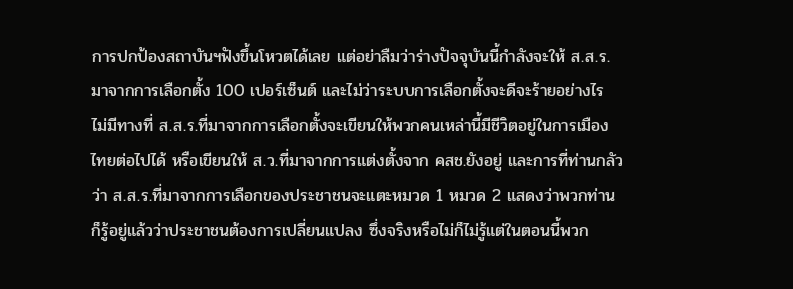การปกป้องสถาบันฯฟังขึ้นโหวตได้เลย แต่อย่าลืมว่าร่างปัจจุบันนี้กำลังจะให้ ส.ส.ร.มาจากการเลือกตั้ง 100 เปอร์เซ็นต์ และไม่ว่าระบบการเลือกตั้งจะดีจะร้ายอย่างไร ไม่มีทางที่ ส.ส.ร.ที่มาจากการเลือกตั้งจะเขียนให้พวกคนเหล่านี้มีชีวิตอยู่ในการเมืองไทยต่อไปได้ หรือเขียนให้ ส.ว.ที่มาจากการแต่งตั้งจาก คสช.ยังอยู่ และการที่ท่านกลัวว่า ส.ส.ร.ที่มาจากการเลือกของประชาชนจะแตะหมวด 1 หมวด 2 แสดงว่าพวกท่านก็รู้อยู่แล้วว่าประชาชนต้องการเปลี่ยนแปลง ซึ่งจริงหรือไม่ก็ไม่รู้แต่ในตอนนี้พวก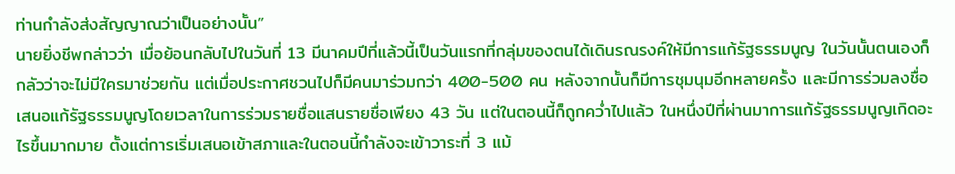ท่านกำลังส่งสัญญาณว่าเป็นอย่างนั้น”
นายยิ่งชีพกล่าวว่า เมื่อย้อนกลับไปในวันที่ 13 มีนาคมปีที่แล้วนี้เป็นวันแรกที่กลุ่มของตนได้เดินรณรงค์ให้มีการแก้รัฐธรรมนูญ ในวันนั้นตนเองก็กลัวว่าจะไม่มีใครมาช่วยกัน แต่เมื่อประกาศชวนไปก็มีคนมาร่วมกว่า 400-500 คน หลังจากนั้นก็มีการชุมนุมอีกหลายครั้ง และมีการร่วมลงชื่อเสนอแก้รัฐธรรมนูญโดยเวลาในการร่วมรายชื่อแสนรายชื่อเพียง 43 วัน แต่ในตอนนี้ก็ถูกคว่ำไปแล้ว ในหนึ่งปีที่ผ่านมาการแก้รัฐธรรมนูญเกิดอะไรขึ้นมากมาย ตั้งแต่การเริ่มเสนอเข้าสภาและในตอนนี้กำลังจะเข้าวาระที่ 3 แม้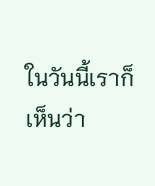ในวันนี้เราก็เห็นว่า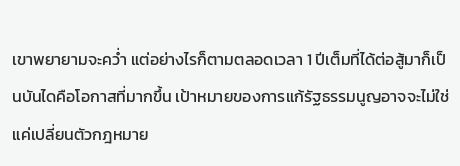เขาพยายามจะคว่ำ แต่อย่างไรก็ตามตลอดเวลา 1 ปีเต็มที่ได้ต่อสู้มาก็เป็นบันไดคือโอกาสที่มากขึ้น เป้าหมายของการแก้รัฐธรรมนูญอาจจะไม่ใช่แค่เปลี่ยนตัวกฎหมาย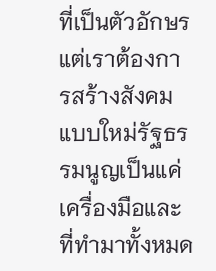ที่เป็นตัวอักษร แต่เราต้องการสร้างสังคมแบบใหม่รัฐธรรมนูญเป็นแค่เครื่องมือและที่ทำมาทั้งหมด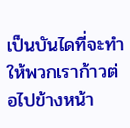เป็นบันไดที่จะทำให้พวกเราก้าวต่อไปข้างหน้า